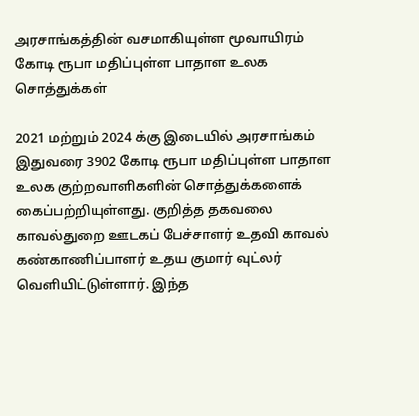அரசாங்கத்தின் வசமாகியுள்ள மூவாயிரம் கோடி ரூபா மதிப்புள்ள பாதாள உலக சொத்துக்கள்

2021 மற்றும் 2024 க்கு இடையில் அரசாங்கம் இதுவரை 3902 கோடி ரூபா மதிப்புள்ள பாதாள உலக குற்றவாளிகளின் சொத்துக்களைக் கைப்பற்றியுள்ளது. குறித்த தகவலை காவல்துறை ஊடகப் பேச்சாளர் உதவி காவல் கண்காணிப்பாளர் உதய குமார் வுட்லர் வெளியிட்டுள்ளார். இந்த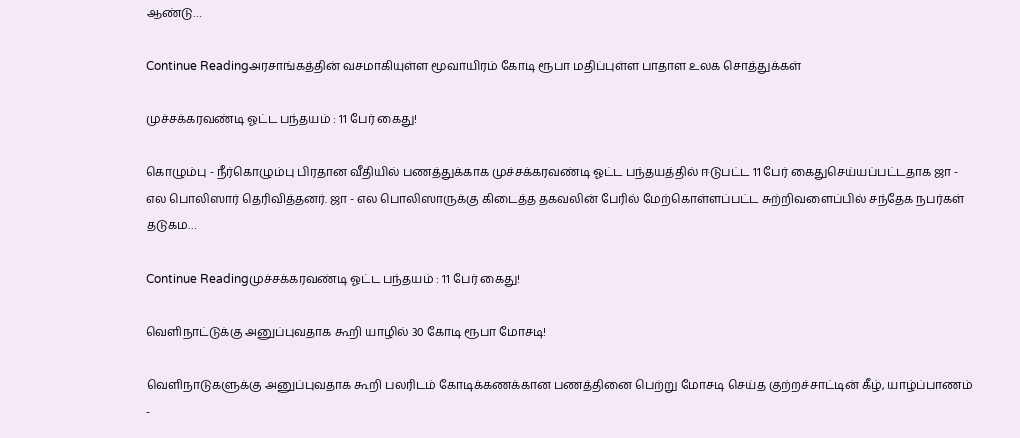ஆண்டு…

Continue Readingஅரசாங்கத்தின் வசமாகியுள்ள மூவாயிரம் கோடி ரூபா மதிப்புள்ள பாதாள உலக சொத்துக்கள்

முச்சக்கரவண்டி ஓட்ட பந்தயம் : 11 பேர் கைது!

கொழும்பு - நீர்கொழும்பு பிரதான வீதியில் பணத்துக்காக முச்சக்கரவண்டி ஓட்ட பந்தயத்தில் ஈடுபட்ட 11 பேர் கைதுசெய்யப்பட்டதாக ஜா - எல பொலிஸார் தெரிவித்தனர். ஜா - எல பொலிஸாருக்கு கிடைத்த தகவலின் பேரில் மேற்கொள்ளப்பட்ட சுற்றிவளைப்பில் சந்தேக நபர்கள் தடுகம…

Continue Readingமுச்சக்கரவண்டி ஓட்ட பந்தயம் : 11 பேர் கைது!

வெளிநாட்டுக்கு அனுப்புவதாக கூறி யாழில் 30 கோடி ரூபா மோசடி!

வெளிநாடுகளுக்கு அனுப்புவதாக கூறி பலரிடம் கோடிக்கணக்கான பணத்தினை பெற்று மோசடி செய்த குற்றச்சாட்டின் கீழ், யாழ்ப்பாணம் -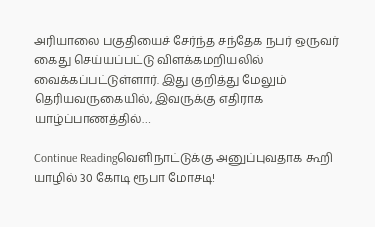அரியாலை பகுதியைச் சேர்ந்த சந்தேக நபர் ஒருவர் கைது செய்யப்பட்டு விளக்கமறியலில் வைக்கப்பட்டுள்ளார். இது குறித்து மேலும் தெரியவருகையில், இவருக்கு எதிராக யாழ்ப்பாணத்தில்…

Continue Readingவெளிநாட்டுக்கு அனுப்புவதாக கூறி யாழில் 30 கோடி ரூபா மோசடி!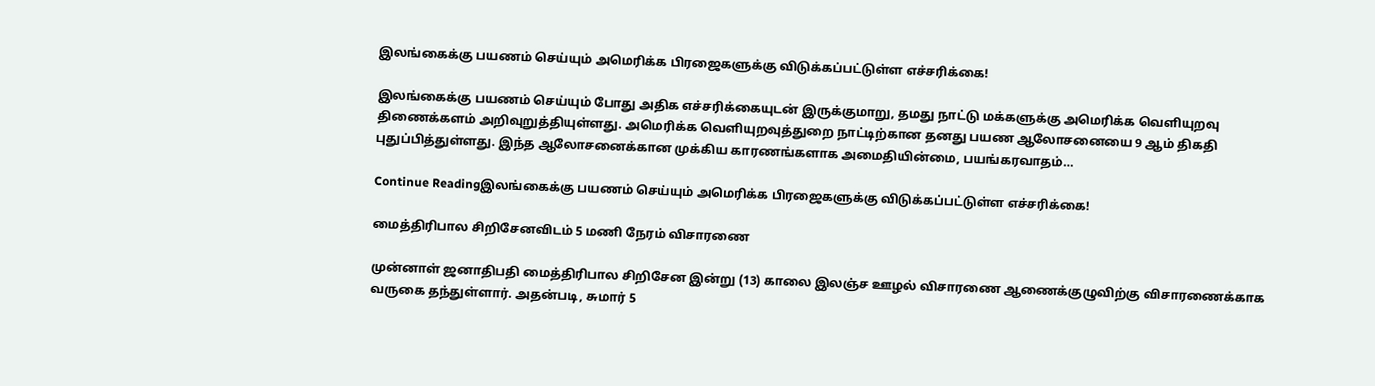இலங்கைக்கு பயணம் செய்யும் அமெரிக்க பிரஜைகளுக்கு விடுக்கப்பட்டுள்ள எச்சரிக்கை!

இலங்கைக்கு பயணம் செய்யும் போது அதிக எச்சரிக்கையுடன் இருக்குமாறு, தமது நாட்டு மக்களுக்கு அமெரிக்க வெளியுறவு திணைக்களம் அறிவுறுத்தியுள்ளது. அமெரிக்க வெளியுறவுத்துறை நாட்டிற்கான தனது பயண ஆலோசனையை 9 ஆம் திகதி புதுப்பித்துள்ளது. இந்த ஆலோசனைக்கான முக்கிய காரணங்களாக அமைதியின்மை, பயங்கரவாதம்…

Continue Readingஇலங்கைக்கு பயணம் செய்யும் அமெரிக்க பிரஜைகளுக்கு விடுக்கப்பட்டுள்ள எச்சரிக்கை!

மைத்திரிபால சிறிசேனவிடம் 5 மணி நேரம் விசாரணை

முன்னாள் ஜனாதிபதி மைத்திரிபால சிறிசேன இன்று (13) காலை இலஞ்ச ஊழல் விசாரணை ஆணைக்குழுவிற்கு விசாரணைக்காக வருகை தந்துள்ளார். அதன்படி, சுமார் 5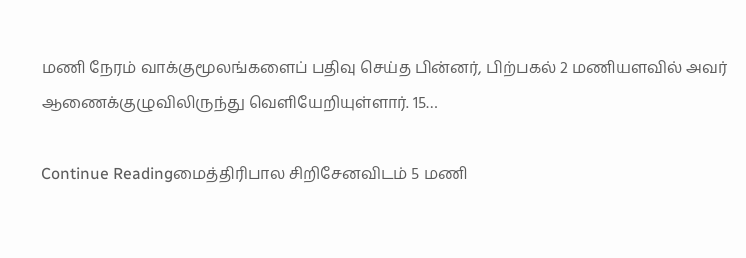மணி நேரம் வாக்குமூலங்களைப் பதிவு செய்த பின்னர், பிற்பகல் 2 மணியளவில் அவர் ஆணைக்குழுவிலிருந்து வெளியேறியுள்ளார். 15…

Continue Readingமைத்திரிபால சிறிசேனவிடம் 5 மணி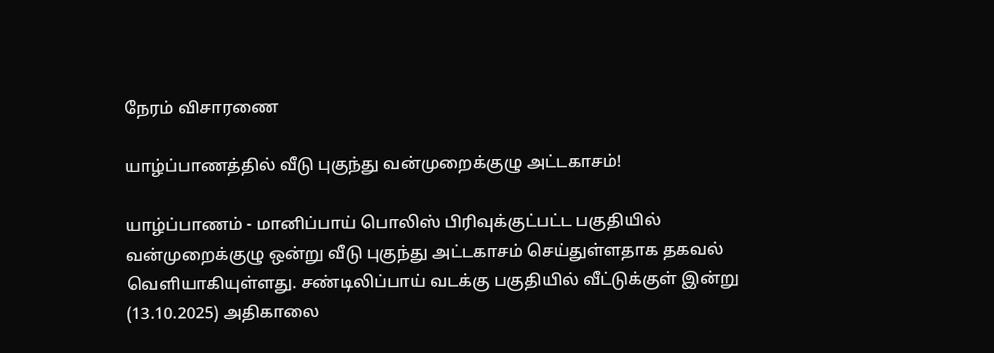நேரம் விசாரணை

யாழ்ப்பாணத்தில் வீடு புகுந்து வன்முறைக்குழு அட்டகாசம்!

யாழ்ப்பாணம் - மானிப்பாய் பொலிஸ் பிரிவுக்குட்பட்ட பகுதியில் வன்முறைக்குழு ஒன்று வீடு புகுந்து அட்டகாசம் செய்துள்ளதாக தகவல் வெளியாகியுள்ளது. சண்டிலிப்பாய் வடக்கு பகுதியில் வீட்டுக்குள் இன்று (13.10.2025) அதிகாலை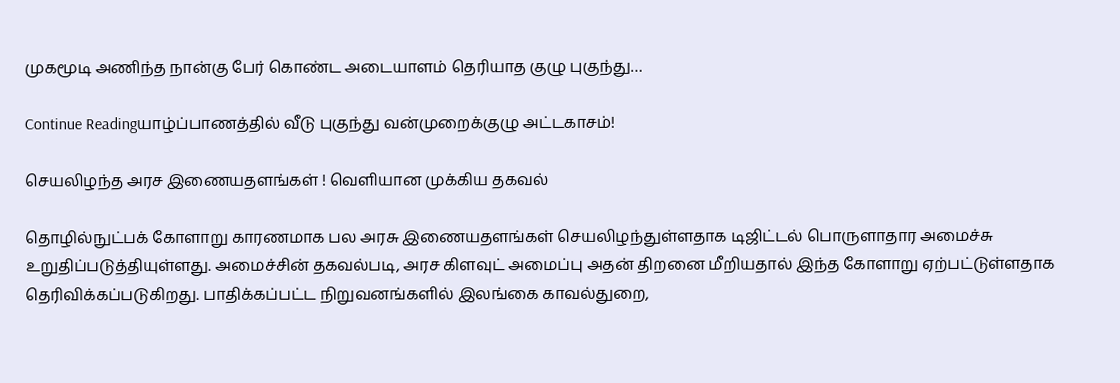முகமூடி அணிந்த நான்கு பேர் கொண்ட அடையாளம் தெரியாத குழு புகுந்து…

Continue Readingயாழ்ப்பாணத்தில் வீடு புகுந்து வன்முறைக்குழு அட்டகாசம்!

செயலிழந்த அரச இணையதளங்கள் ! வெளியான முக்கிய தகவல்

தொழில்நுட்பக் கோளாறு காரணமாக பல அரசு இணையதளங்கள் செயலிழந்துள்ளதாக டிஜிட்டல் பொருளாதார அமைச்சு உறுதிப்படுத்தியுள்ளது. அமைச்சின் தகவல்படி, அரச கிளவுட் அமைப்பு அதன் திறனை மீறியதால் இந்த கோளாறு ஏற்பட்டுள்ளதாக தெரிவிக்கப்படுகிறது. பாதிக்கப்பட்ட நிறுவனங்களில் இலங்கை காவல்துறை,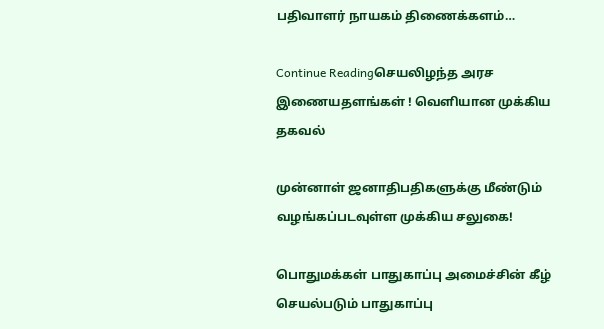பதிவாளர் நாயகம் திணைக்களம்…

Continue Readingசெயலிழந்த அரச இணையதளங்கள் ! வெளியான முக்கிய தகவல்

முன்னாள் ஜனாதிபதிகளுக்கு மீண்டும் வழங்கப்படவுள்ள முக்கிய சலுகை!

பொதுமக்கள் பாதுகாப்பு அமைச்சின் கீழ் செயல்படும் பாதுகாப்பு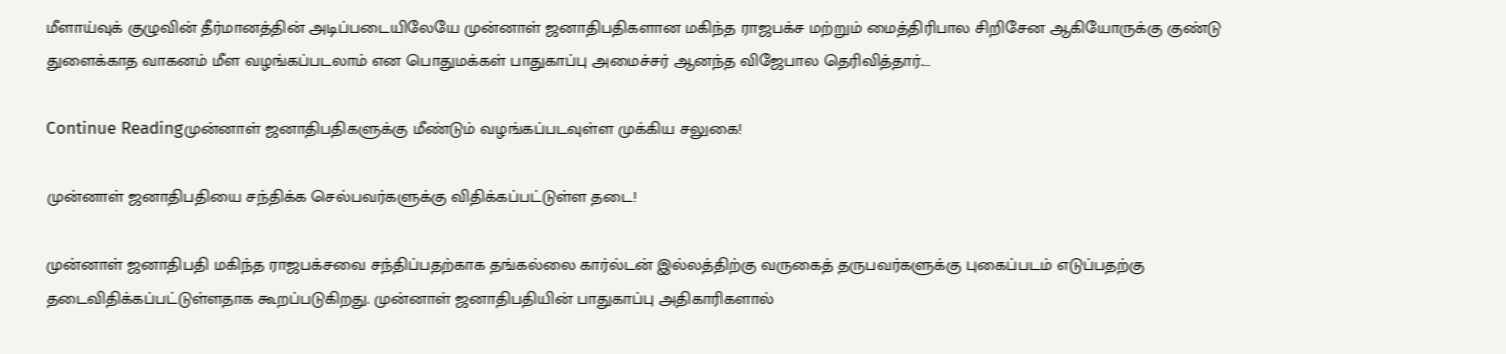மீளாய்வுக் குழுவின் தீர்மானத்தின் அடிப்படையிலேயே முன்னாள் ஜனாதிபதிகளான மகிந்த ராஜபக்ச மற்றும் மைத்திரிபால சிறிசேன ஆகியோருக்கு குண்டு துளைக்காத வாகனம் மீள வழங்கப்படலாம் என பொதுமக்கள் பாதுகாப்பு அமைச்சர் ஆனந்த விஜேபால தெரிவித்தார்.…

Continue Readingமுன்னாள் ஜனாதிபதிகளுக்கு மீண்டும் வழங்கப்படவுள்ள முக்கிய சலுகை!

முன்னாள் ஜனாதிபதியை சந்திக்க செல்பவர்களுக்கு விதிக்கப்பட்டுள்ள தடை!

முன்னாள் ஜனாதிபதி மகிந்த ராஜபக்சவை சந்திப்பதற்காக தங்கல்லை கார்ல்டன் இல்லத்திற்கு வருகைத் தருபவர்களுக்கு புகைப்படம் எடுப்பதற்கு தடைவிதிக்கப்பட்டுள்ளதாக கூறப்படுகிறது. முன்னாள் ஜனாதிபதியின் பாதுகாப்பு அதிகாரிகளால்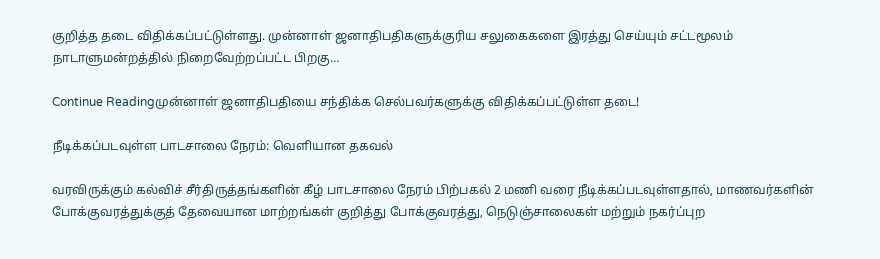குறித்த தடை விதிக்கப்பட்டுள்ளது. முன்னாள் ஜனாதிபதிகளுக்குரிய சலுகைகளை இரத்து செய்யும் சட்டமூலம் நாடாளுமன்றத்தில் நிறைவேற்றப்பட்ட பிறகு…

Continue Readingமுன்னாள் ஜனாதிபதியை சந்திக்க செல்பவர்களுக்கு விதிக்கப்பட்டுள்ள தடை!

நீடிக்கப்படவுள்ள பாடசாலை நேரம்: வெளியான தகவல்

வரவிருக்கும் கல்விச் சீர்திருத்தங்களின் கீழ் பாடசாலை நேரம் பிற்பகல் 2 மணி வரை நீடிக்கப்படவுள்ளதால், மாணவர்களின் போக்குவரத்துக்குத் தேவையான மாற்றங்கள் குறித்து போக்குவரத்து, நெடுஞ்சாலைகள் மற்றும் நகர்ப்புற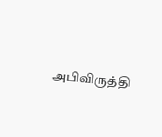அபிவிருத்தி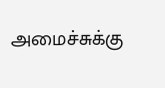அமைச்சுக்கு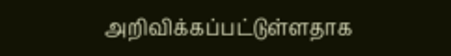அறிவிக்கப்பட்டுள்ளதாக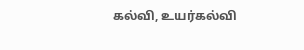கல்வி, உயர்கல்வி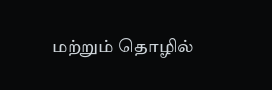மற்றும் தொழில்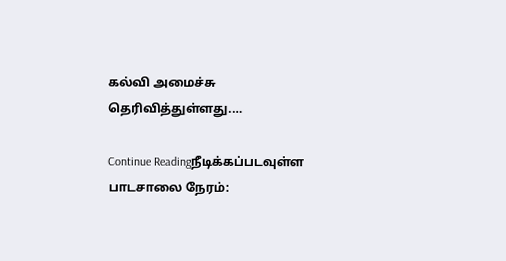கல்வி அமைச்சு தெரிவித்துள்ளது.…

Continue Readingநீடிக்கப்படவுள்ள பாடசாலை நேரம்: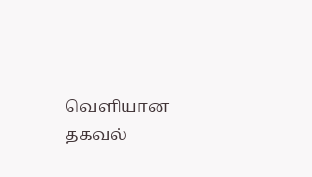வெளியான தகவல்